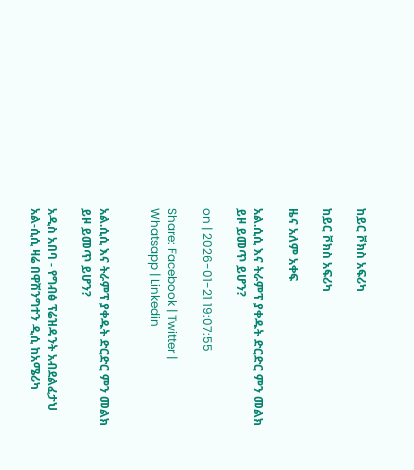ከይር ቮክስ አፍሪካ

ከይር ቮክስ አፍሪካ

ዜና አለም አቀፍ

አል.ሲሲ እና ትራምፕ ያቀዱት ድርድር ምን መልክ ይዞ ይመጥ ይሆን?

on | 2026-01-21 19:07:55

Share: Facebook | Twitter | Whatsapp | Linkedin


አል.ሲሲ እና ትራምፕ ያቀዱት ድርድር ምን መልክ ይዞ ይመጥ ይሆን?

አዲስ አበባ - የግብፅ ፕሬዝዳንት አብደልፈታህ አል-ሲሲ ዛሬ በዋሽንግተን ዲሲ ከአሜሪካ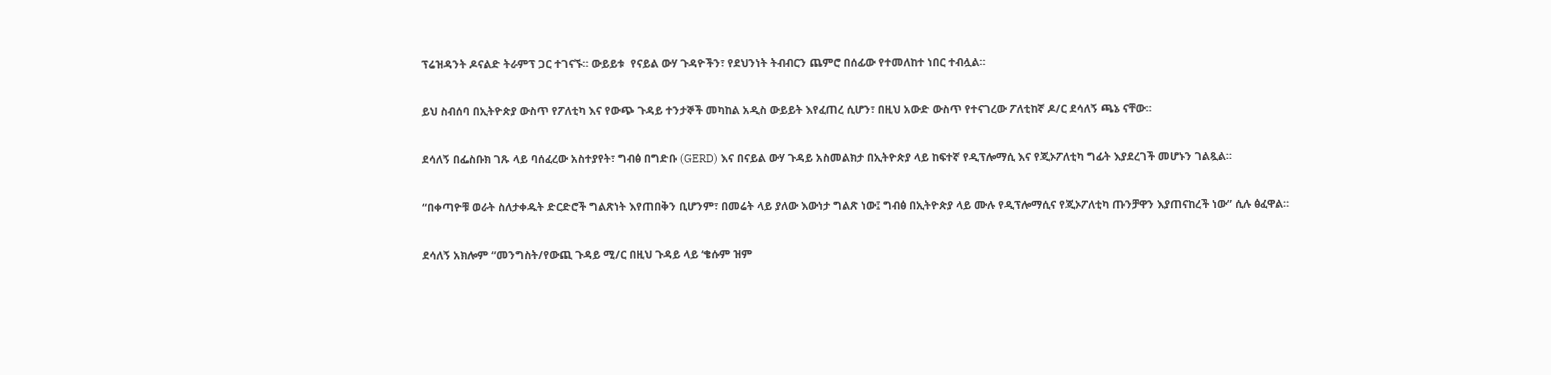ፕሬዝዳንት ዶናልድ ትራምፕ ጋር ተገናኙ። ውይይቱ  የናይል ውሃ ጉዳዮችን፣ የደህንነት ትብብርን ጨምሮ በሰፊው የተመለከተ ነበር ተብሏል።

ይህ ስብሰባ በኢትዮጵያ ውስጥ የፖለቲካ እና የውጭ ጉዳይ ተንታኞች መካከል አዲስ ውይይት እየፈጠረ ሲሆን፣ በዚህ አውድ ውስጥ የተናገረው ፖለቲከኛ ዶ/ር ደሳለኝ ጫኔ ናቸው።

ደሳለኝ በፌስቡክ ገጹ ላይ ባሰፈረው አስተያየት፣ ግብፅ በግድቡ (GERD) እና በናይል ውሃ ጉዳይ አስመልክታ በኢትዮጵያ ላይ ከፍተኛ የዲፕሎማሲ እና የጂኦፖለቲካ ግፊት እያደረገች መሆኑን ገልጿል።

“በቀጣዮቹ ወራት ስለታቀዱት ድርድሮች ግልጽነት እየጠበቅን ቢሆንም፣ በመሬት ላይ ያለው እውነታ ግልጽ ነው፤ ግብፅ በኢትዮጵያ ላይ ሙሉ የዲፕሎማሲና የጂኦፖለቲካ ጡንቻዋን እያጠናከረች ነው” ሲሉ ፅፈዋል።

ደሳለኝ አክሎም “መንግስት/የውጪ ጉዳይ ሚ/ር በዚህ ጉዳይ ላይ ‘ቄሱም ዝም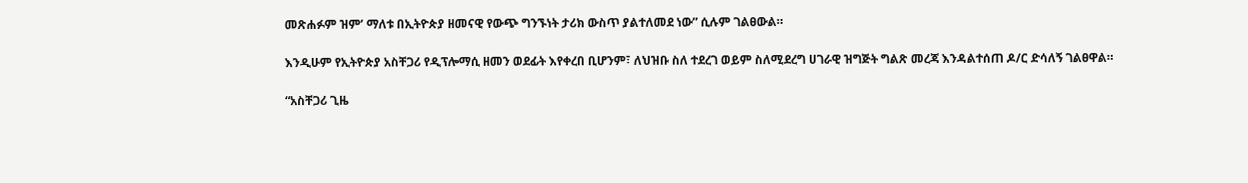መጽሐፉም ዝም’ ማለቱ በኢትዮጵያ ዘመናዊ የውጭ ግንኙነት ታሪክ ውስጥ ያልተለመደ ነው” ሲሉም ገልፀውል።

እንዲሁም የኢትዮጵያ አስቸጋሪ የዲፕሎማሲ ዘመን ወደፊት እየቀረበ ቢሆንም፣ ለህዝቡ ስለ ተደረገ ወይም ስለሚደረግ ሀገራዊ ዝግጅት ግልጽ መረጃ እንዳልተሰጠ ዶ/ር ድሳለኝ ገልፀዋል።

“አስቸጋሪ ጊዜ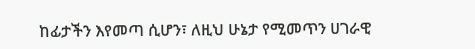ከፊታችን እየመጣ ሲሆን፣ ለዚህ ሁኔታ የሚመጥን ሀገራዊ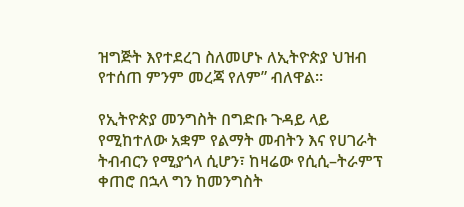ዝግጅት እየተደረገ ስለመሆኑ ለኢትዮጵያ ህዝብ የተሰጠ ምንም መረጃ የለም” ብለዋል።

የኢትዮጵያ መንግስት በግድቡ ጉዳይ ላይ የሚከተለው አቋም የልማት መብትን እና የሀገራት  ትብብርን የሚያጎላ ሲሆን፣ ከዛሬው የሲሲ–ትራምፕ ቀጠሮ በኋላ ግን ከመንግስት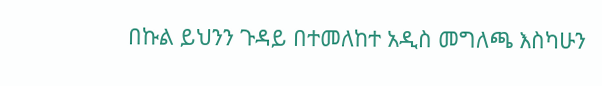በኩል ይህንን ጉዳይ በተመለከተ አዲስ መግለጫ እስካሁን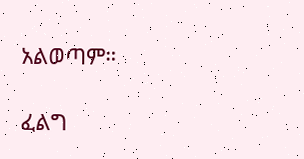አልወጣም።

ፈልግ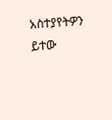አስተያየትዎን ይተው